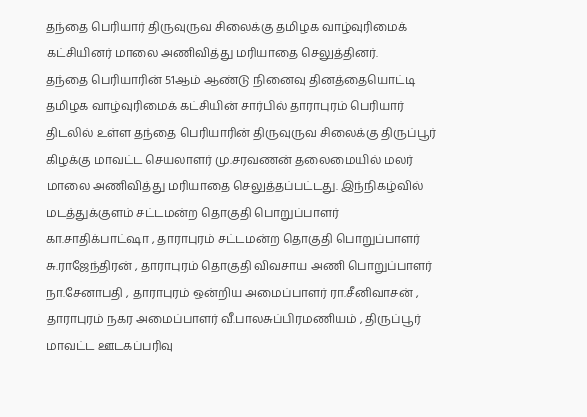தந்தை பெரியார் திருவுருவ சிலைக்கு தமிழக வாழ்வுரிமைக் கட்சியினர் மாலை அணிவித்து மரியாதை செலுத்தினர்.
தந்தை பெரியாரின் 51ஆம் ஆண்டு நினைவு தினத்தையொட்டி தமிழக வாழ்வுரிமைக் கட்சியின் சார்பில் தாராபுரம் பெரியார் திடலில் உள்ள தந்தை பெரியாரின் திருவுருவ சிலைக்கு திருப்பூர் கிழக்கு மாவட்ட செயலாளர் மு.சரவணன் தலைமையில் மலர் மாலை அணிவித்து மரியாதை செலுத்தப்பட்டது. இந்நிகழ்வில் மடத்துக்குளம் சட்டமன்ற தொகுதி பொறுப்பாளர் கா.சாதிக்பாட்ஷா , தாராபுரம் சட்டமன்ற தொகுதி பொறுப்பாளர் சு.ராஜேந்திரன் , தாராபுரம் தொகுதி விவசாய அணி பொறுப்பாளர் நா.சேனாபதி , தாராபுரம் ஒன்றிய அமைப்பாளர் ரா.சீனிவாசன் , தாராபுரம் நகர அமைப்பாளர் வீ.பாலசுப்பிரமணியம் , திருப்பூர் மாவட்ட ஊடகப்பரிவு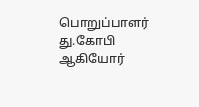பொறுப்பாளர் து.கோபி ஆகியோர்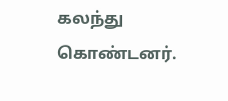கலந்து கொண்டனர்.